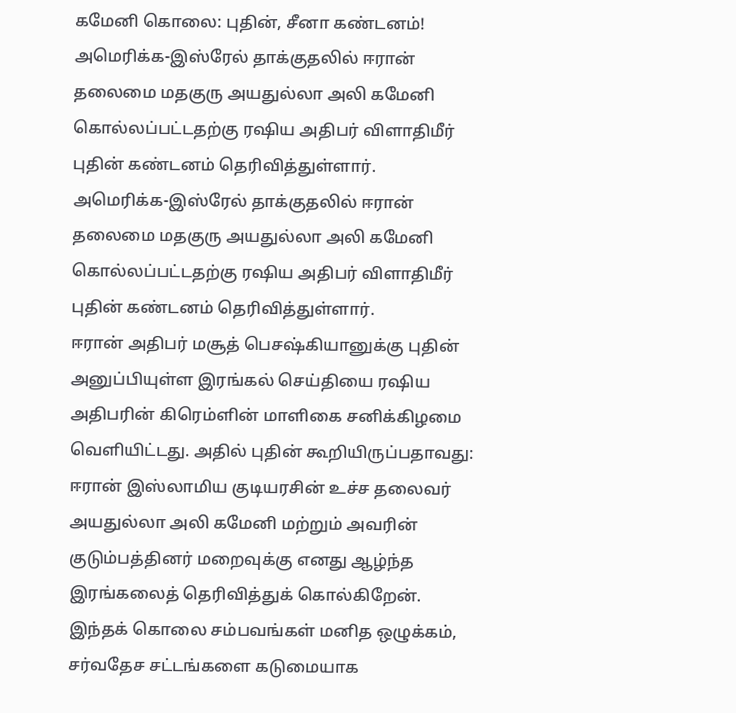கமேனி கொலை: புதின், சீனா கண்டனம்!
அமெரிக்க-இஸ்ரேல் தாக்குதலில் ஈரான் தலைமை மதகுரு அயதுல்லா அலி கமேனி கொல்லப்பட்டதற்கு ரஷிய அதிபர் விளாதிமீர் புதின் கண்டனம் தெரிவித்துள்ளார்.
அமெரிக்க-இஸ்ரேல் தாக்குதலில் ஈரான் தலைமை மதகுரு அயதுல்லா அலி கமேனி கொல்லப்பட்டதற்கு ரஷிய அதிபர் விளாதிமீர் புதின் கண்டனம் தெரிவித்துள்ளார்.
ஈரான் அதிபர் மசூத் பெசஷ்கியானுக்கு புதின் அனுப்பியுள்ள இரங்கல் செய்தியை ரஷிய அதிபரின் கிரெம்ளின் மாளிகை சனிக்கிழமை வெளியிட்டது. அதில் புதின் கூறியிருப்பதாவது:
ஈரான் இஸ்லாமிய குடியரசின் உச்ச தலைவர் அயதுல்லா அலி கமேனி மற்றும் அவரின் குடும்பத்தினர் மறைவுக்கு எனது ஆழ்ந்த இரங்கலைத் தெரிவித்துக் கொல்கிறேன். இந்தக் கொலை சம்பவங்கள் மனித ஒழுக்கம், சர்வதேச சட்டங்களை கடுமையாக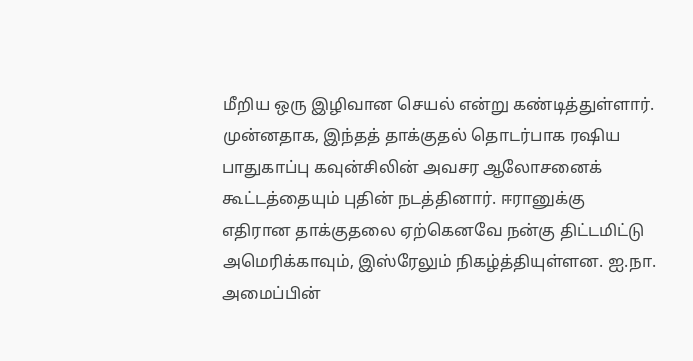மீறிய ஒரு இழிவான செயல் என்று கண்டித்துள்ளார்.
முன்னதாக, இந்தத் தாக்குதல் தொடர்பாக ரஷிய பாதுகாப்பு கவுன்சிலின் அவசர ஆலோசனைக் கூட்டத்தையும் புதின் நடத்தினார். ஈரானுக்கு எதிரான தாக்குதலை ஏற்கெனவே நன்கு திட்டமிட்டு அமெரிக்காவும், இஸ்ரேலும் நிகழ்த்தியுள்ளன. ஐ.நா. அமைப்பின்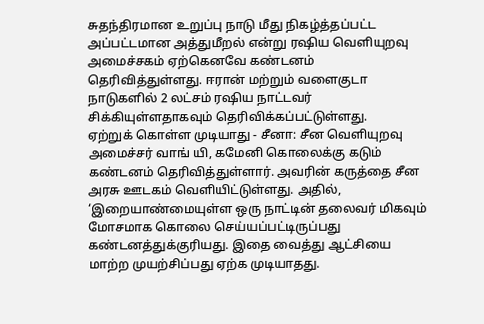சுதந்திரமான உறுப்பு நாடு மீது நிகழ்த்தப்பட்ட அப்பட்டமான அத்துமீறல் என்று ரஷிய வெளியுறவு அமைச்சகம் ஏற்கெனவே கண்டனம் தெரிவித்துள்ளது. ஈரான் மற்றும் வளைகுடா நாடுகளில் 2 லட்சம் ரஷிய நாட்டவர் சிக்கியுள்ளதாகவும் தெரிவிக்கப்பட்டுள்ளது.
ஏற்றுக் கொள்ள முடியாது - சீனா: சீன வெளியுறவு அமைச்சர் வாங் யி, கமேனி கொலைக்கு கடும் கண்டனம் தெரிவித்துள்ளார். அவரின் கருத்தை சீன அரசு ஊடகம் வெளியிட்டுள்ளது. அதில், ‘இறையாண்மையுள்ள ஒரு நாட்டின் தலைவர் மிகவும் மோசமாக கொலை செய்யப்பட்டிருப்பது கண்டனத்துக்குரியது. இதை வைத்து ஆட்சியை மாற்ற முயற்சிப்பது ஏற்க முடியாதது.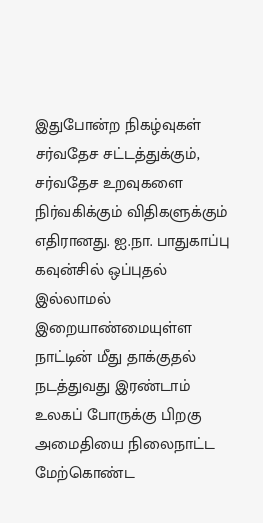இதுபோன்ற நிகழ்வுகள் சர்வதேச சட்டத்துக்கும், சர்வதேச உறவுகளை நிர்வகிக்கும் விதிகளுக்கும் எதிரானது. ஐ.நா. பாதுகாப்பு கவுன்சில் ஒப்புதல் இல்லாமல் இறையாண்மையுள்ள நாட்டின் மீது தாக்குதல் நடத்துவது இரண்டாம் உலகப் போருக்கு பிறகு அமைதியை நிலைநாட்ட மேற்கொண்ட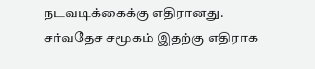நடவடிக்கைக்கு எதிரானது. சர்வதேச சமூகம் இதற்கு எதிராக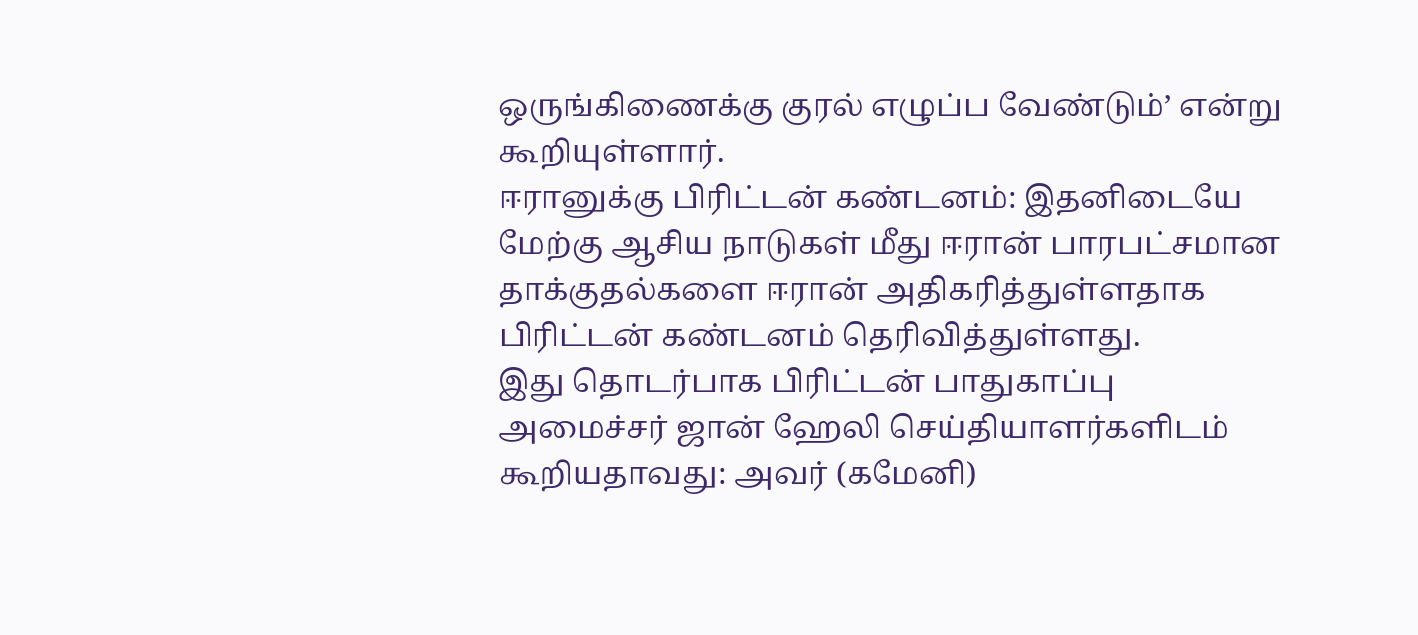ஒருங்கிணைக்கு குரல் எழுப்ப வேண்டும்’ என்று கூறியுள்ளார்.
ஈரானுக்கு பிரிட்டன் கண்டனம்: இதனிடையே மேற்கு ஆசிய நாடுகள் மீது ஈரான் பாரபட்சமான தாக்குதல்களை ஈரான் அதிகரித்துள்ளதாக பிரிட்டன் கண்டனம் தெரிவித்துள்ளது.
இது தொடர்பாக பிரிட்டன் பாதுகாப்பு அமைச்சர் ஜான் ஹேலி செய்தியாளர்களிடம் கூறியதாவது: அவர் (கமேனி)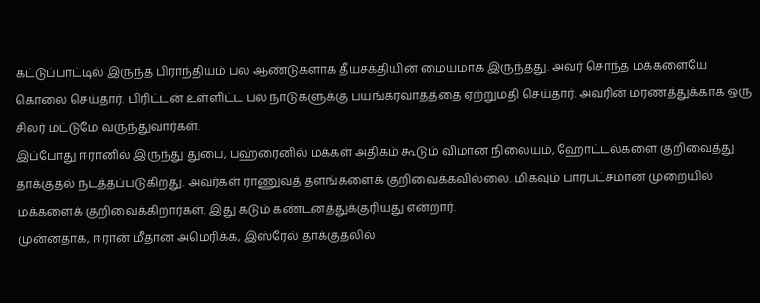கட்டுப்பாட்டில் இருந்த பிராந்தியம் பல ஆண்டுகளாக தீயசக்தியின் மையமாக இருந்தது. அவர் சொந்த மக்களையே கொலை செய்தார். பிரிட்டன் உள்ளிட்ட பல நாடுகளுக்கு பயங்கரவாதத்தை ஏற்றுமதி செய்தார். அவரின் மரணத்துக்காக ஒரு சிலர் மட்டுமே வருந்துவார்கள்.
இப்போது ஈரானில் இருந்து துபை, பஹ்ரைனில் மக்கள் அதிகம் கூடும் விமான நிலையம், ஹோட்டல்களை குறிவைத்து தாக்குதல் நடத்தப்படுகிறது. அவர்கள் ராணுவத் தளங்களைக் குறிவைக்கவில்லை. மிகவும் பாரபட்சமான முறையில் மக்களைக் குறிவைக்கிறார்கள். இது கடும் கண்டனத்துக்குரியது என்றார்.
முன்னதாக, ஈரான் மீதான அமெரிக்க, இஸ்ரேல் தாக்குதலில்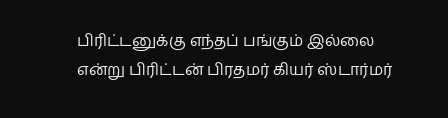பிரிட்டனுக்கு எந்தப் பங்கும் இல்லை என்று பிரிட்டன் பிரதமர் கியர் ஸ்டார்மர்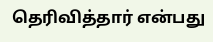தெரிவித்தார் என்பது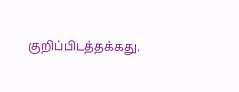குறிப்பிடத்தக்கது.